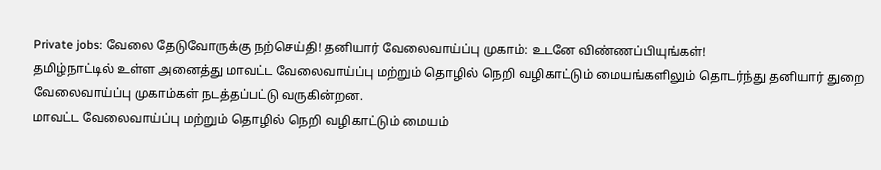Private jobs: வேலை தேடுவோருக்கு நற்செய்தி! தனியார் வேலைவாய்ப்பு முகாம்: உடனே விண்ணப்பியுங்கள்!
தமிழ்நாட்டில் உள்ள அனைத்து மாவட்ட வேலைவாய்ப்பு மற்றும் தொழில் நெறி வழிகாட்டும் மையங்களிலும் தொடர்ந்து தனியார் துறை வேலைவாய்ப்பு முகாம்கள் நடத்தப்பட்டு வருகின்றன.
மாவட்ட வேலைவாய்ப்பு மற்றும் தொழில் நெறி வழிகாட்டும் மையம்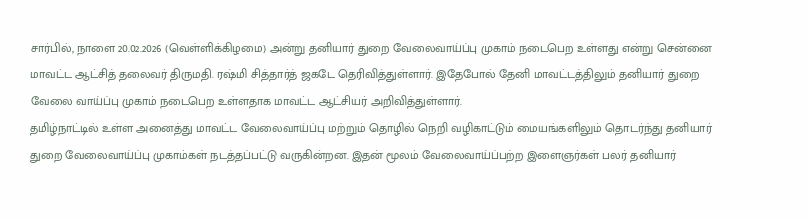சார்பில், நாளை 20.02.2026 (வெள்ளிக்கிழமை) அன்று தனியார் துறை வேலைவாய்ப்பு முகாம் நடைபெற உள்ளது என்று சென்னை மாவட்ட ஆட்சித் தலைவர் திருமதி. ரஷ்மி சித்தார்த் ஜகடே தெரிவித்துள்ளார். இதேபோல் தேனி மாவட்டத்திலும் தனியார் துறை வேலை வாய்ப்பு முகாம் நடைபெற உள்ளதாக மாவட்ட ஆட்சியர் அறிவித்துள்ளார்.
தமிழ்நாட்டில் உள்ள அனைத்து மாவட்ட வேலைவாய்ப்பு மற்றும் தொழில் நெறி வழிகாட்டும் மையங்களிலும் தொடர்ந்து தனியார் துறை வேலைவாய்ப்பு முகாம்கள் நடத்தப்பட்டு வருகின்றன. இதன் மூலம் வேலைவாய்ப்பற்ற இளைஞர்கள் பலர் தனியார்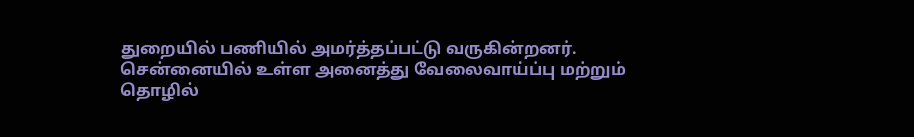துறையில் பணியில் அமர்த்தப்பட்டு வருகின்றனர்.
சென்னையில் உள்ள அனைத்து வேலைவாய்ப்பு மற்றும் தொழில்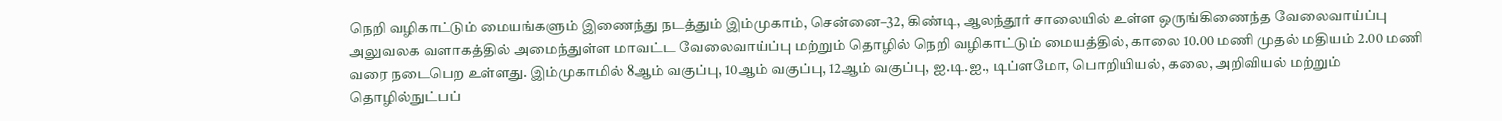நெறி வழிகாட்டும் மையங்களும் இணைந்து நடத்தும் இம்முகாம், சென்னை–32, கிண்டி, ஆலந்தூர் சாலையில் உள்ள ஒருங்கிணைந்த வேலைவாய்ப்பு அலுவலக வளாகத்தில் அமைந்துள்ள மாவட்ட வேலைவாய்ப்பு மற்றும் தொழில் நெறி வழிகாட்டும் மையத்தில், காலை 10.00 மணி முதல் மதியம் 2.00 மணி வரை நடைபெற உள்ளது. இம்முகாமில் 8ஆம் வகுப்பு, 10ஆம் வகுப்பு, 12ஆம் வகுப்பு, ஐ.டி.ஐ., டிப்ளமோ, பொறியியல், கலை, அறிவியல் மற்றும் தொழில்நுட்பப்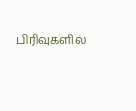பிரிவுகளில்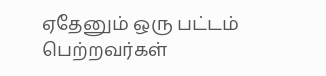ஏதேனும் ஒரு பட்டம் பெற்றவர்கள்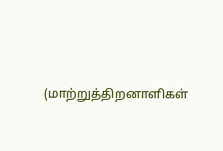(மாற்றுத்திறனாளிகள்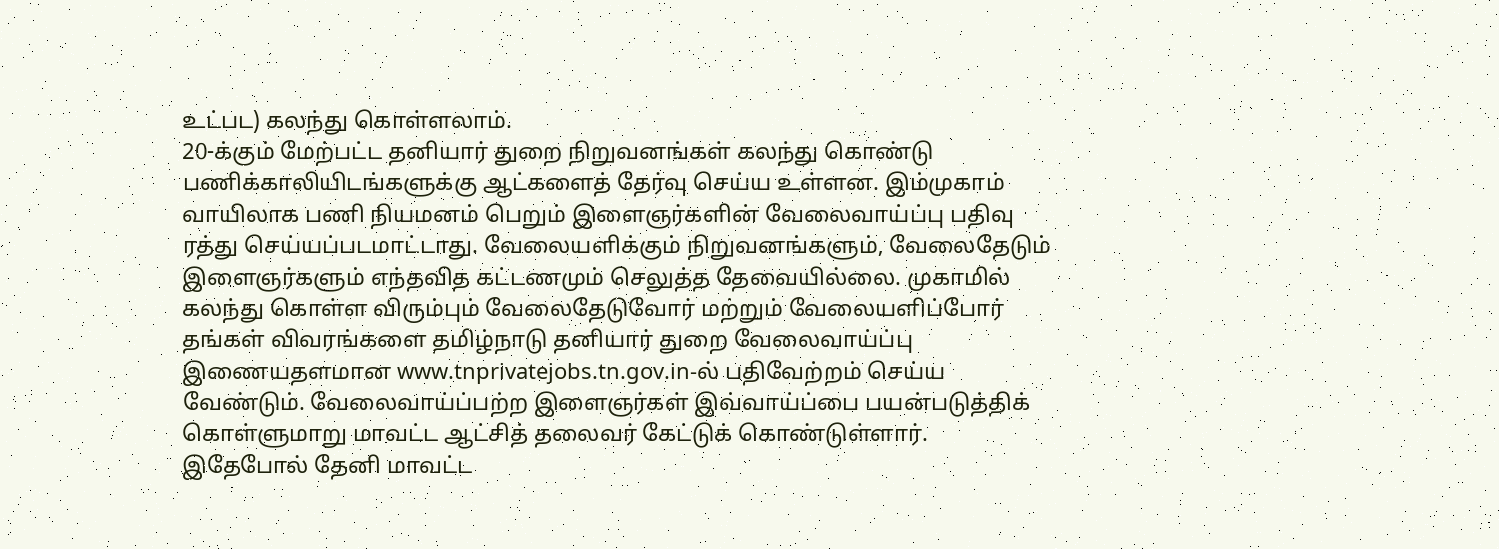உட்பட) கலந்து கொள்ளலாம்.
20-க்கும் மேற்பட்ட தனியார் துறை நிறுவனங்கள் கலந்து கொண்டு பணிக்காலியிடங்களுக்கு ஆட்களைத் தேர்வு செய்ய உள்ளன. இம்முகாம் வாயிலாக பணி நியமனம் பெறும் இளைஞர்களின் வேலைவாய்ப்பு பதிவு ரத்து செய்யப்படமாட்டாது. வேலையளிக்கும் நிறுவனங்களும், வேலைதேடும் இளைஞர்களும் எந்தவித கட்டணமும் செலுத்த தேவையில்லை. முகாமில் கலந்து கொள்ள விரும்பும் வேலைதேடுவோர் மற்றும் வேலையளிப்போர் தங்கள் விவரங்களை தமிழ்நாடு தனியார் துறை வேலைவாய்ப்பு இணையதளமான www.tnprivatejobs.tn.gov.in-ல் பதிவேற்றம் செய்ய வேண்டும். வேலைவாய்ப்பற்ற இளைஞர்கள் இவ்வாய்ப்பை பயன்படுத்திக் கொள்ளுமாறு மாவட்ட ஆட்சித் தலைவர் கேட்டுக் கொண்டுள்ளார்.
இதேபோல் தேனி மாவட்ட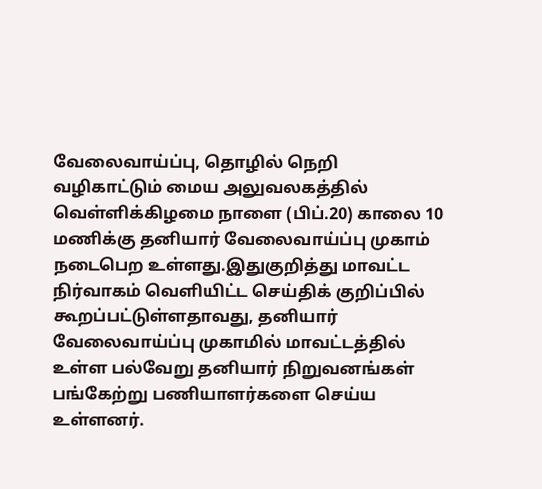வேலைவாய்ப்பு, தொழில் நெறி வழிகாட்டும் மைய அலுவலகத்தில் வெள்ளிக்கிழமை நாளை (பிப்.20) காலை 10 மணிக்கு தனியார் வேலைவாய்ப்பு முகாம் நடைபெற உள்ளது.இதுகுறித்து மாவட்ட நிர்வாகம் வெளியிட்ட செய்திக் குறிப்பில் கூறப்பட்டுள்ளதாவது, தனியார் வேலைவாய்ப்பு முகாமில் மாவட்டத்தில் உள்ள பல்வேறு தனியார் நிறுவனங்கள் பங்கேற்று பணியாளர்களை செய்ய உள்ளனர்.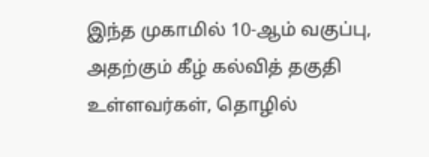இந்த முகாமில் 10-ஆம் வகுப்பு, அதற்கும் கீழ் கல்வித் தகுதி உள்ளவர்கள், தொழில்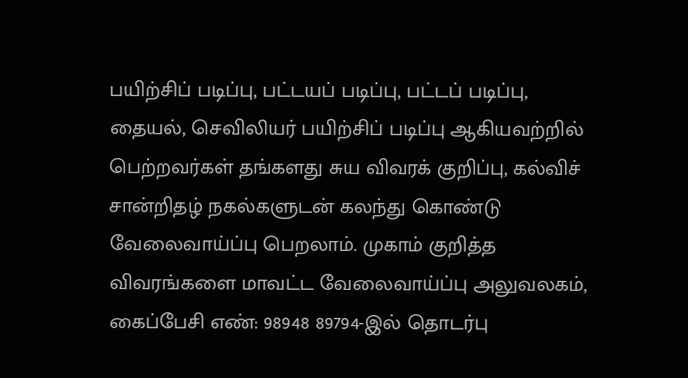பயிற்சிப் படிப்பு, பட்டயப் படிப்பு, பட்டப் படிப்பு, தையல், செவிலியர் பயிற்சிப் படிப்பு ஆகியவற்றில் பெற்றவர்கள் தங்களது சுய விவரக் குறிப்பு, கல்விச் சான்றிதழ் நகல்களுடன் கலந்து கொண்டு வேலைவாய்ப்பு பெறலாம். முகாம் குறித்த விவரங்களை மாவட்ட வேலைவாய்ப்பு அலுவலகம், கைப்பேசி எண்: 98948 89794-இல் தொடர்பு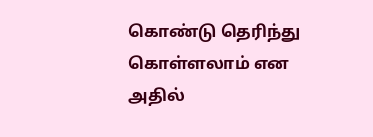கொண்டு தெரிந்து கொள்ளலாம் என அதில்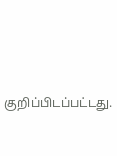குறிப்பிடப்பட்டது.